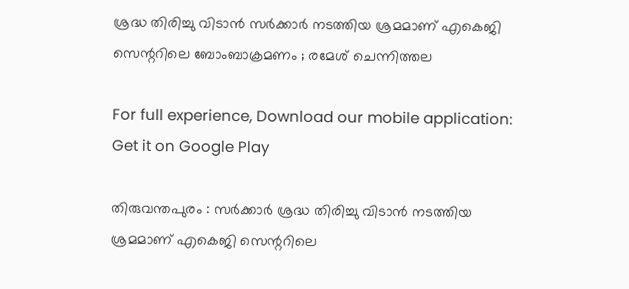ശ്രദ്ധ തിരിച്ചു വിടാന്‍ സര്‍ക്കാര്‍ നടത്തിയ ശ്രമമാണ് എകെജി സെന്ററിലെ ബോംബാക്രമണം ; രമേശ് ചെന്നിത്തല

For full experience, Download our mobile application:
Get it on Google Play

തിരുവന്തപുരം : സര്‍ക്കാര്‍ ശ്രദ്ധ തിരിച്ചു വിടാന്‍ നടത്തിയ ശ്രമമാണ് എകെജി സെന്ററിലെ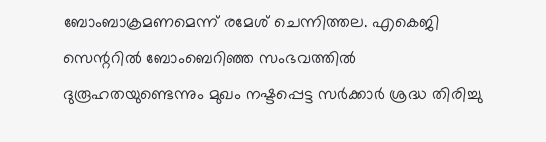ബോംബാക്രമണമെന്ന് രമേശ് ചെന്നിത്തല. എകെജി സെന്ററില്‍ ബോംബെറിഞ്ഞ സംഭവത്തില്‍ ദുരൂഹതയുണ്ടെന്നും മുഖം നഷ്ടപ്പെട്ട സര്‍ക്കാര്‍ ശ്രദ്ധ തിരിച്ചു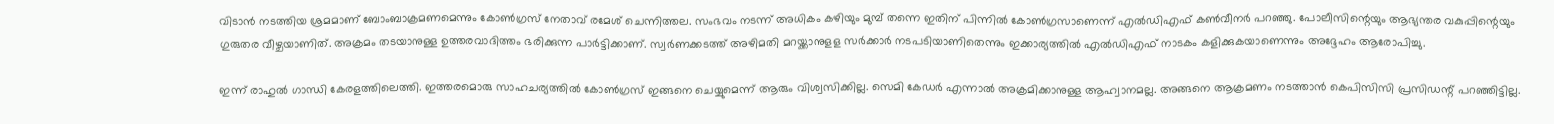വിടാന്‍ നടത്തിയ ശ്രമമാണ് ബോംബാക്രമണമെന്നും കോണ്‍ഗ്രസ് നേതാവ് രമേശ് ചെന്നിത്തല. സംഭവം നടന്ന് അധികം കഴിയും മുമ്പ് തന്നെ ഇതിന് പിന്നില്‍ കോണ്‍ഗ്രസാണെന്ന് എല്‍ഡിഎഫ് കണ്‍വീനര്‍ പറഞ്ഞു. പോലീസിന്റെയും ആഭ്യന്തര വകുപ്പിന്റെയും ഗുരുതര വീഴ്ചയാണിത്. അക്രമം തടയാനുള്ള ഉത്തരവാദിത്തം ഭരിക്കുന്ന പാര്‍ട്ടിക്കാണ്. സ്വര്‍ണക്കടത്ത് അഴിമതി മറയ്ക്കാനുളള സര്‍ക്കാര്‍ നടപടിയാണിതെന്നും ഇക്കാര്യത്തില്‍ എല്‍ഡിഎഫ് നാടകം കളിക്കുകയാണെന്നും അദ്ദേഹം ആരോപിച്ചു.

ഇന്ന് രാഹുല്‍ ഗാന്ധി കേരളത്തിലെത്തി. ഇത്തരമൊരു സാഹചര്യത്തില്‍ കോണ്‍ഗ്രസ് ഇങ്ങനെ ചെയ്യുമെന്ന് ആരും വിശ്വസിക്കില്ല. സെമി കേഡര്‍ എന്നാല്‍ അക്രമിക്കാനുള്ള ആഹ്വാനമല്ല. അങ്ങനെ ആക്രമണം നടത്താന്‍ കെപിസിസി പ്രസിഡന്റ് പറഞ്ഞിട്ടില്ല.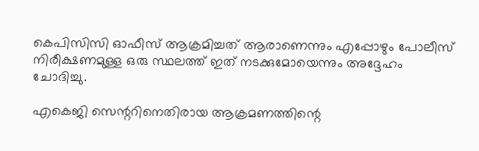കെപിസിസി ഓഫീസ് ആക്രമിച്ചത് ആരാണെന്നും എപ്പോഴും പോലീസ് നിരീക്ഷണമുള്ള ഒരു സ്ഥലത്ത് ഇത് നടക്കുമോയെന്നും അദ്ദേഹം ചോദിച്ചു.

എകെജി സെന്ററിനെതിരായ ആക്രമണത്തിന്റെ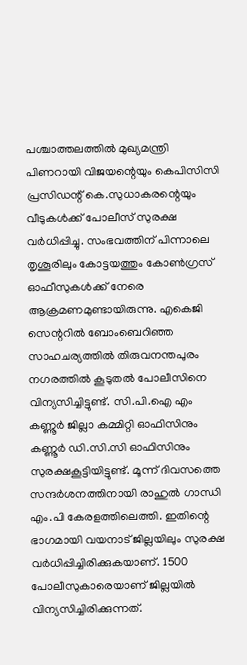പശ്ചാത്തലത്തില്‍ മുഖ്യമന്ത്രി പിണറായി വിജയന്റെയും കെപിസിസി പ്രസിഡന്റ് കെ.സുധാകരന്റെയും വീടുകള്‍ക്ക് പോലീസ് സുരക്ഷ വര്‍ധിപ്പിച്ചു. സംഭവത്തിന് പിന്നാലെ തൃശൂരിലും കോട്ടയത്തും കോണ്‍ഗ്രസ് ഓഫീസുകള്‍ക്ക് നേരെ ആക്രമണമുണ്ടായിരുന്നു. എകെജി സെന്ററില്‍ ബോംബെറിഞ്ഞ സാഹചര്യത്തില്‍ തിരുവനന്തപുരം നഗരത്തില്‍ കൂടുതല്‍ പോലീസിനെ വിന്യസിച്ചിട്ടുണ്ട്. സി.പി.ഐ എം കണ്ണൂര്‍ ജില്ലാ കമ്മിറ്റി ഓഫിസിനും കണ്ണൂര്‍ ഡി.സി.സി ഓഫിസിനും സുരക്ഷകൂട്ടിയിട്ടുണ്ട്. മൂന്ന് ദിവസത്തെ സന്ദര്‍ശനത്തിനായി രാഹുല്‍ ഗാന്ധി എം.പി കേരളത്തിലെത്തി. ഇതിന്റെ ഭാഗമായി വയനാട് ജില്ലയിലും സുരക്ഷ വര്‍ധിപ്പിച്ചിരിക്കുകയാണ്. 1500 പോലീസുകാരെയാണ് ജില്ലയില്‍ വിന്യസിച്ചിരിക്കുന്നത്.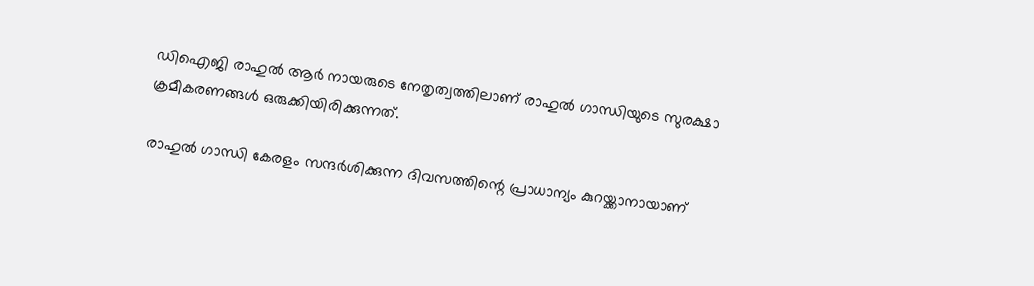ഡിഐജി രാഹുല്‍ ആര്‍ നായരുടെ നേതൃത്വത്തിലാണ് രാഹുല്‍ ഗാന്ധിയുടെ സുരക്ഷാ ക്രമീകരണങ്ങള്‍ ഒരുക്കിയിരിക്കുന്നത്.

രാഹുല്‍ ഗാന്ധി കേരളം സന്ദര്‍ശിക്കുന്ന ദിവസത്തിന്റെ പ്രാധാന്യം കുറയ്ക്കാനായാണ്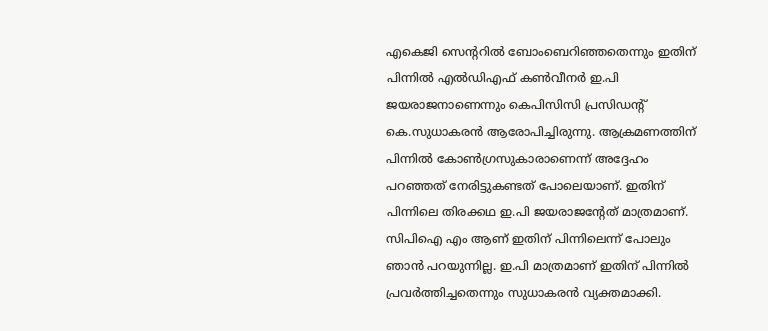എകെജി സെന്ററില്‍ ബോംബെറിഞ്ഞതെന്നും ഇതിന് പിന്നില്‍ എല്‍ഡിഎഫ് കണ്‍വീനര്‍ ഇ.പി ജയരാജനാണെന്നും കെപിസിസി പ്രസിഡന്റ് കെ.സുധാകരന്‍ ആരോപിച്ചിരുന്നു. ആക്രമണത്തിന് പിന്നില്‍ കോണ്‍ഗ്രസുകാരാണെന്ന് അദ്ദേഹം പറഞ്ഞത് നേരിട്ടുകണ്ടത് പോലെയാണ്. ഇതിന് പിന്നിലെ തിരക്കഥ ഇ.പി ജയരാജന്റേത് മാത്രമാണ്. സിപിഐ എം ആണ് ഇതിന് പിന്നിലെന്ന് പോലും ഞാന്‍ പറയുന്നില്ല. ഇ.പി മാത്രമാണ് ഇതിന് പിന്നില്‍ പ്രവര്‍ത്തിച്ചതെന്നും സുധാകരന്‍ വ്യക്തമാക്കി.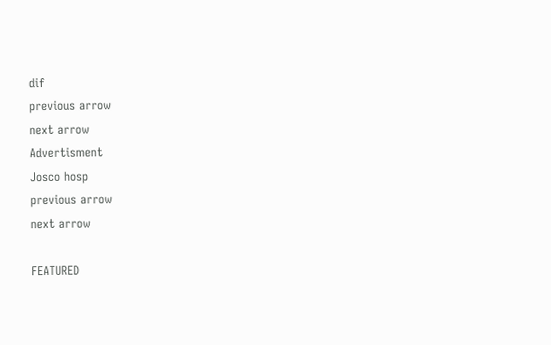dif
previous arrow
next arrow
Advertisment
Josco hosp
previous arrow
next arrow

FEATURED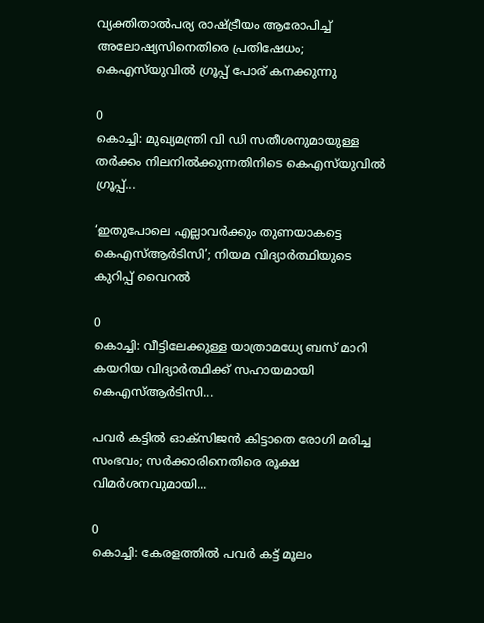വ്യക്തിതാൽപര്യ രാഷ്ട്രീയം ആരോപിച്ച് അലോഷ്യസിനെതിരെ പ്രതിഷേധം; കെഎസ്‌യുവിൽ ഗ്രൂപ്പ് പോര് കനക്കുന്നു

0
കൊച്ചി: മുഖ്യമന്ത്രി വി ഡി സതീശനുമായുള്ള തര്‍ക്കം നിലനില്‍ക്കുന്നതിനിടെ കെഎസ്‌യുവില്‍ ഗ്രൂപ്പ്...

‘ഇതുപോലെ എല്ലാവർക്കും തുണയാകട്ടെ കെഎസ്ആർടിസി’; നിയമ വിദ്യാർത്ഥിയുടെ കുറിപ്പ് വൈറൽ

0
കൊച്ചി: വീട്ടിലേക്കുള്ള യാത്രാമധ്യേ ബസ് മാറി കയറിയ വിദ്യാര്‍ത്ഥിക്ക് സഹായമായി കെഎസ്ആര്‍ടിസി...

പവർ കട്ടിൽ ഓക്‌സിജൻ കിട്ടാതെ രോഗി മരിച്ച സംഭവം; സർക്കാരിനെതിരെ രൂക്ഷ വിമർശനവുമായി...

0
കൊച്ചി: കേരളത്തില്‍ പവര്‍ കട്ട് മൂലം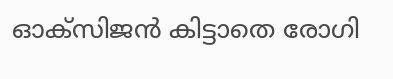ഓക്‌സിജന്‍ കിട്ടാതെ രോഗി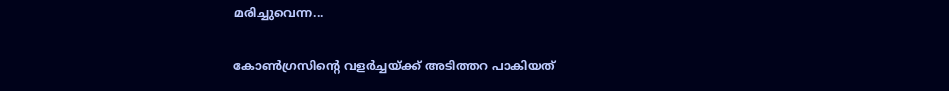മരിച്ചുവെന്ന...

കോൺഗ്രസിന്റെ വളർച്ചയ്ക്ക് അടിത്തറ പാകിയത്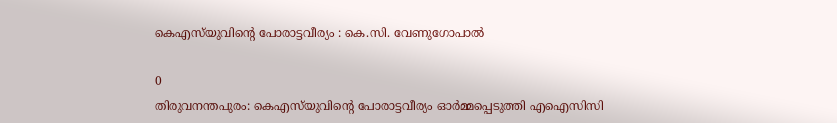കെഎസ്‌യുവിന്റെ പോരാട്ടവീര്യം : കെ.സി. വേണുഗോപാൽ

0
തിരുവനന്തപുരം: കെഎസ്‌യുവിന്റെ പോരാട്ടവീര്യം ഓര്‍മ്മപ്പെടുത്തി എഐസിസി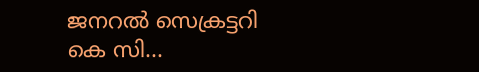ജനറല്‍ സെക്രട്ടറി കെ സി...